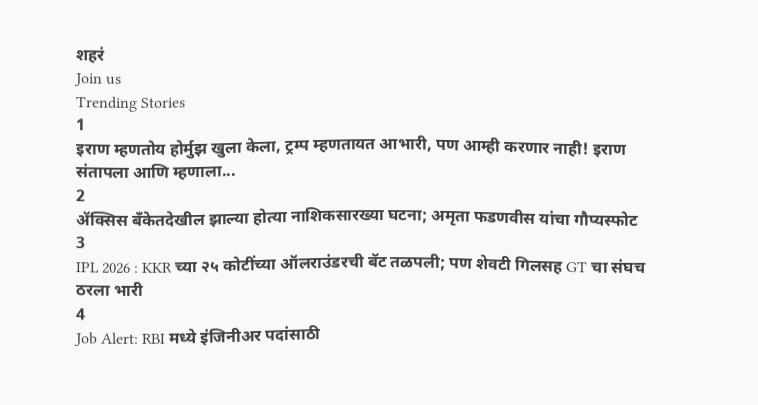शहरं
Join us
Trending Stories
1
इराण म्हणतोय होर्मुझ खुला केला, ट्रम्प म्हणतायत आभारी, पण आम्ही करणार नाही! इराण संतापला आणि म्हणाला...
2
ॲक्सिस बँकेतदेखील झाल्या होत्या नाशिकसारख्या घटना; अमृता फडणवीस यांचा गौप्यस्फोट
3
IPL 2026 : KKR च्या २५ कोटींच्या ऑलराउंडरची बॅट तळपली; पण शेवटी गिलसह GT चा संघच ठरला भारी
4
Job Alert: RBI मध्ये इंजिनीअर पदांसाठी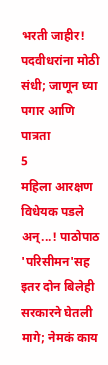भरती जाहीर! पदवीधरांना मोठी संधी; जाणून घ्या पगार आणि पात्रता
5
महिला आरक्षण विधेयक पडले अन्...! पाठोपाठ 'परिसीमन'सह इतर दोन बिलेही सरकारने घेतली मागे; नेमकं काय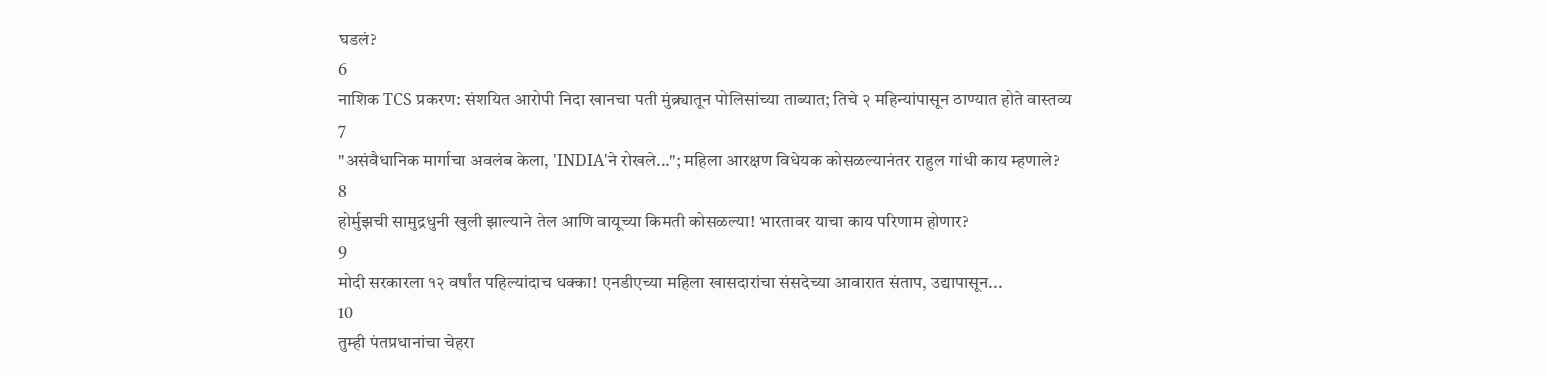घडलं?
6
नाशिक TCS प्रकरण: संशयित आरोपी निदा खानचा पती मुंब्र्यातून पोलिसांच्या ताब्यात; तिचे २ महिन्यांपासून ठाण्यात होते वास्तव्य
7
"असंवैधानिक मार्गाचा अवलंब केला, 'INDIA'ने रोखले..."; महिला आरक्षण विधेयक कोसळल्यानंतर राहुल गांधी काय म्हणाले?
8
होर्मुझची सामुद्रधुनी खुली झाल्याने तेल आणि वायूच्या किमती कोसळल्या! भारतावर याचा काय परिणाम होणार?
9
मोदी सरकारला १२ वर्षांत पहिल्यांदाच धक्का! एनडीएच्या महिला खासदारांचा संसदेच्या आवारात संताप, उद्यापासून...
10
तुम्ही पंतप्रधानांचा चेहरा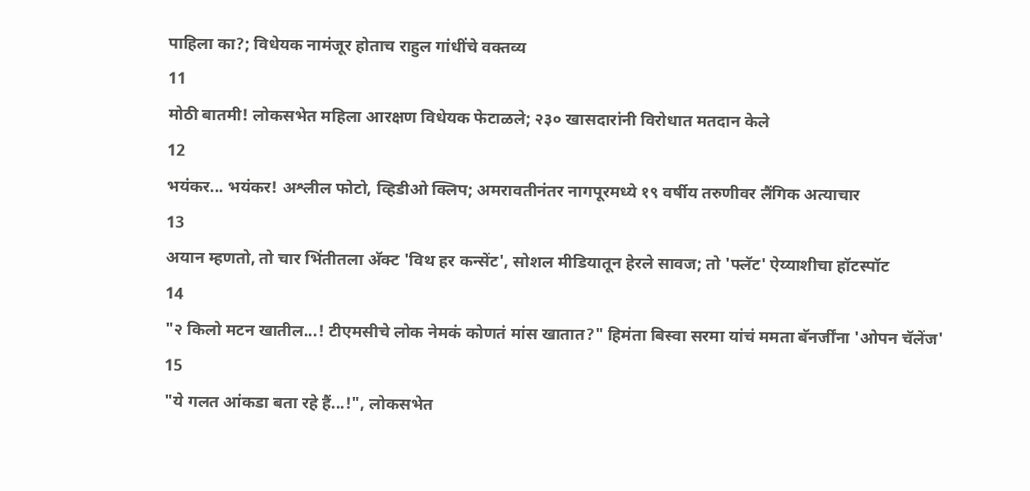पाहिला का?; विधेयक नामंजूर होताच राहुल गांधींचे वक्तव्य
11
मोठी बातमी! लोकसभेत महिला आरक्षण विधेयक फेटाळले; २३० खासदारांनी विरोधात मतदान केले
12
भयंकर... भयंकर! अश्लील फोटो, व्हिडीओ क्लिप; अमरावतीनंतर नागपूरमध्ये १९ वर्षीय तरुणीवर लैंगिक अत्याचार
13
अयान म्हणतो, तो चार भिंतीतला अ‍ॅक्ट 'विथ हर कन्सेंट', सोशल मीडियातून हेरले सावज; तो 'फ्लॅट' ऐय्याशीचा हॉटस्पॉट
14
"२ किलो मटन खातील...! टीएमसीचे लोक नेमकं कोणतं मांस खातात?" हिमंता बिस्वा सरमा यांचं ममता बॅनर्जींना 'ओपन चॅलेंज'
15
"ये गलत आंकडा बता रहे हैं...!", लोकसभेत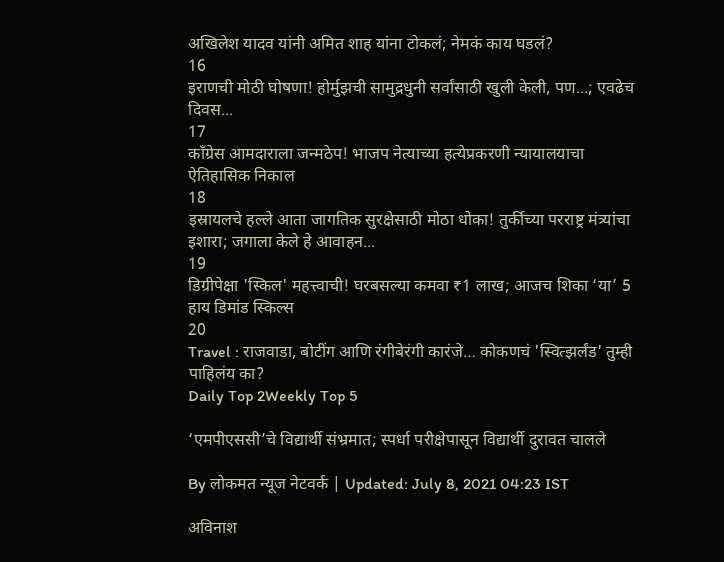अखिलेश यादव यांनी अमित शाह यांना टोकलं; नेमकं काय घडलं?
16
इराणची मोठी घोषणा! होर्मुझची सामुद्रधुनी सर्वांसाठी खुली केली, पण...; एवढेच दिवस...
17
काँग्रेस आमदाराला जन्मठेप! भाजप नेत्याच्या हत्येप्रकरणी न्यायालयाचा ऐतिहासिक निकाल
18
इस्रायलचे हल्ले आता जागतिक सुरक्षेसाठी मोठा धोका! तुर्कीच्या परराष्ट्र मंत्र्यांचा इशारा; जगाला केले हे आवाहन...
19
डिग्रीपेक्षा 'स्किल' महत्त्वाची! घरबसल्या कमवा ₹1 लाख; आजच शिका ‘या’ 5 हाय डिमांड स्किल्स
20
Travel : राजवाडा, बोटींग आणि रंगीबेरंगी कारंजे… कोकणचं 'स्वित्झर्लंड' तुम्ही पाहिलंय का?
Daily Top 2Weekly Top 5

‘एमपीएससी’चे विद्यार्थी संभ्रमात; स्पर्धा परीक्षेपासून विद्यार्थी दुरावत चालले

By लोकमत न्यूज नेटवर्क | Updated: July 8, 2021 04:23 IST

अविनाश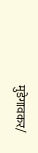मुडेगावकर/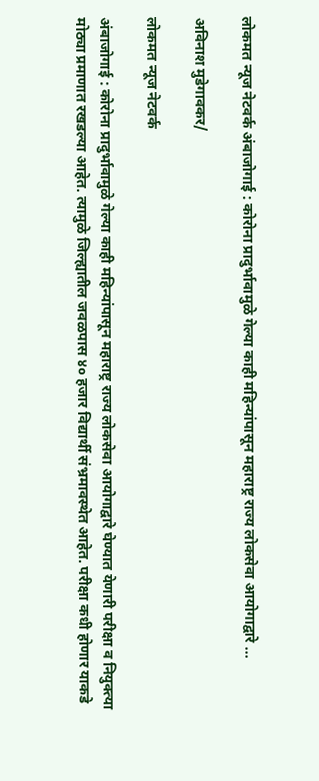लोकमत न्यूज नेटवर्क अंबाजोगाई : कोरोना प्रादुर्भावामुळे गेल्या काही महिन्यांपासून महाराष्ट्र राज्य लोकसेवा आयोगाद्वारे ...

अविनाश मुडेगावकर/

लोकमत न्यूज नेटवर्क

अंबाजोगाई : कोरोना प्रादुर्भावामुळे गेल्या काही महिन्यांपासून महाराष्ट्र राज्य लोकसेवा आयोगाद्वारे घेण्यात येणारी परीक्षा व नियुक्त्या मोठ्या प्रमाणात रखडल्या आहेत. त्यामुळे जिल्ह्यातील जवळपास ४० हजार विद्यार्थी संभ्रमावस्थेत आहेत. परीक्षा कधी होणार याकडे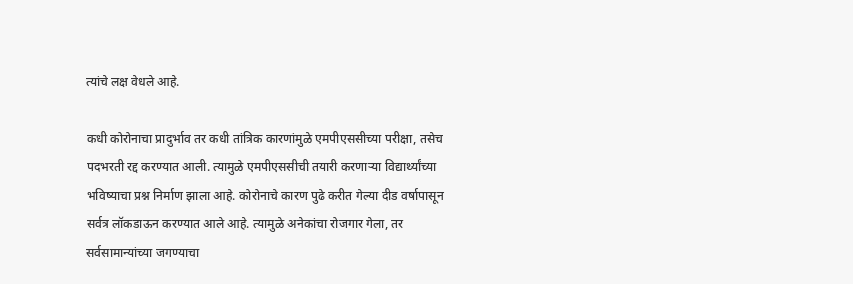त्यांचे लक्ष वेधले आहे.

कधी कोरोनाचा प्रादुर्भाव तर कधी तांत्रिक कारणांमुळे एमपीएससीच्या परीक्षा, तसेच पदभरती रद्द करण्यात आली. त्यामुळे एमपीएससीची तयारी करणाऱ्या विद्यार्थ्यांच्या भविष्याचा प्रश्न निर्माण झाला आहे. कोरोनाचे कारण पुढे करीत गेल्या दीड वर्षापासून सर्वत्र लॉकडाऊन करण्यात आले आहे. त्यामुळे अनेकांचा रोजगार गेला, तर सर्वसामान्यांच्या जगण्याचा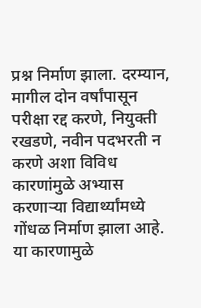प्रश्न निर्माण झाला. दरम्यान, मागील दोन वर्षांपासून परीक्षा रद्द करणे, नियुक्ती रखडणे, नवीन पदभरती न करणे अशा विविध कारणांमुळे अभ्यास करणाऱ्या विद्यार्थ्यांमध्ये गोंधळ निर्माण झाला आहे. या कारणामुळे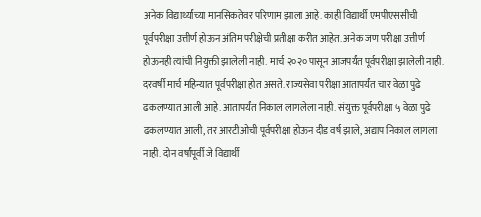अनेक विद्यार्थ्यांच्या मानसिकतेवर परिणाम झाला आहे. काही विद्यार्थी एमपीएससीची पूर्वपरीक्षा उत्तीर्ण होऊन अंतिम परीक्षेची प्रतीक्षा करीत आहेत. अनेक जण परीक्षा उत्तीर्ण होऊनही त्यांची नियुक्ती झालेली नाही. मार्च २०२० पासून आजपर्यंत पूर्वपरीक्षा झालेली नाही. दरवर्षी मार्च महिन्यात पूर्वपरीक्षा होत असते. राज्यसेवा परीक्षा आतापर्यंत चार वेळा पुढे ढकलण्यात आली आहे. आतापर्यंत निकाल लागलेला नाही. संयुक्त पूर्वपरीक्षा ५ वेळा पुढे ढकलण्यात आली, तर आरटीओची पूर्वपरीक्षा होऊन दीड वर्ष झाले, अद्याप निकाल लागला नाही. दोन वर्षांपूर्वी जे विद्यार्थी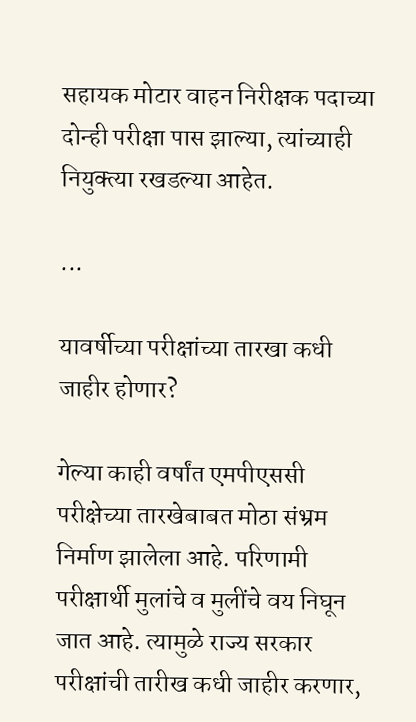सहायक मोटार वाहन निरीक्षक पदाच्या दोन्ही परीक्षा पास झाल्या, त्यांच्याही नियुक्त्या रखडल्या आहेत.

...

यावर्षीच्या परीक्षांच्या तारखा कधी जाहीर होणार?

गेल्या काही वर्षांत एमपीएससी परीक्षेच्या तारखेबाबत मोठा संभ्रम निर्माण झालेला आहे. परिणामी परीक्षार्थी मुलांचे व मुलींचे वय निघून जात आहे. त्यामुळे राज्य सरकार परीक्षांची तारीख कधी जाहीर करणार,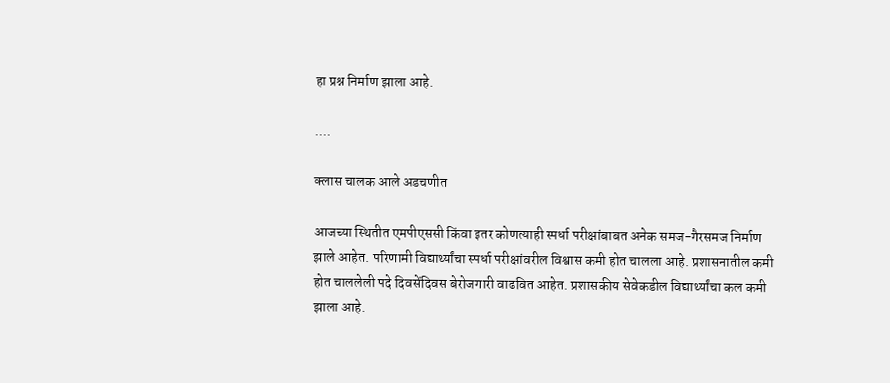हा प्रश्न निर्माण झाला आहे.

....

क्लास चालक आले अडचणीत

आजच्या स्थितीत एमपीएससी किंवा इतर कोणत्याही स्पर्धा परीक्षांबाबत अनेक समज-गैरसमज निर्माण झाले आहेत. परिणामी विद्यार्थ्यांचा स्पर्धा परीक्षांवरील विश्वास कमी होत चालला आहे. प्रशासनातील कमी होत चाललेली पदे दिवसेंदिवस बेरोजगारी वाढवित आहेत. प्रशासकीय सेवेकडील विद्यार्थ्यांचा कल कमी झाला आहे.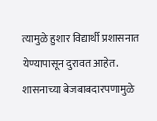त्यामुळे हुशार विद्यार्थी प्रशासनात येण्यापासून दुरावत आहेत. शासनाच्या बेजबाबदारपणामुळे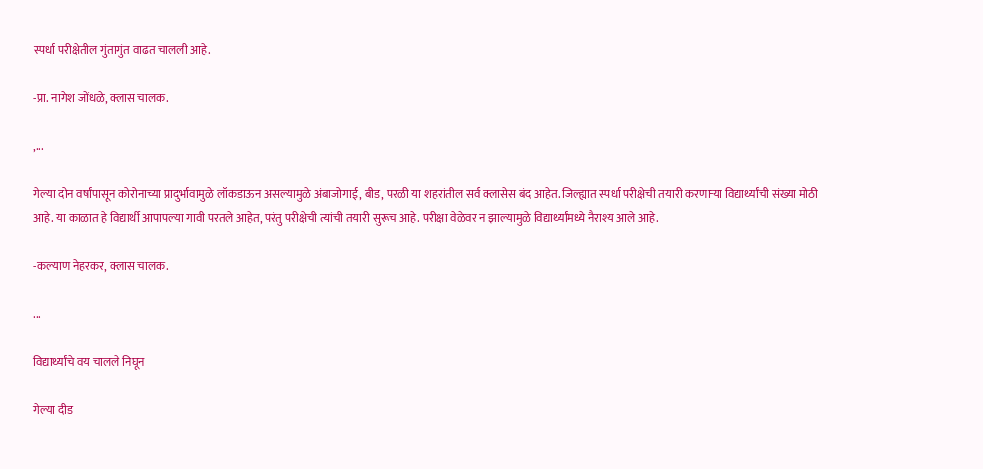स्पर्धा परीक्षेतील गुंतागुंत वाढत चालली आहे.

-प्रा. नागेश जोंधळे, क्लास चालक.

,...

गेल्या दोन वर्षांपासून कोरोनाच्या प्रादुर्भावामुळे लॉकडाऊन असल्यामुळे अंबाजोगाई, बीड, परळी या शहरांतील सर्व क्लासेस बंद आहेत. जिल्ह्यात स्पर्धा परीक्षेची तयारी करणाऱ्या विद्यार्थ्यांची संख्या मोठी आहे. या काळात हे विद्यार्थी आपापल्या गावी परतले आहेत, परंतु परीक्षेची त्यांची तयारी सुरूच आहे. परीक्षा वेळेवर न झाल्यामुळे विद्यार्थ्यांमध्ये नैराश्य आले आहे.

-कल्याण नेहरकर, क्लास चालक.

...

विद्यार्थ्यांचे वय चालले निघून

गेल्या दीड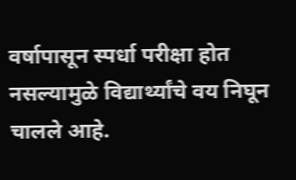वर्षापासून स्पर्धा परीक्षा होत नसल्यामुळे विद्यार्थ्यांचे वय निघून चालले आहे.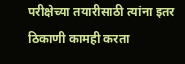परीक्षेच्या तयारीसाठी त्यांना इतर ठिकाणी कामही करता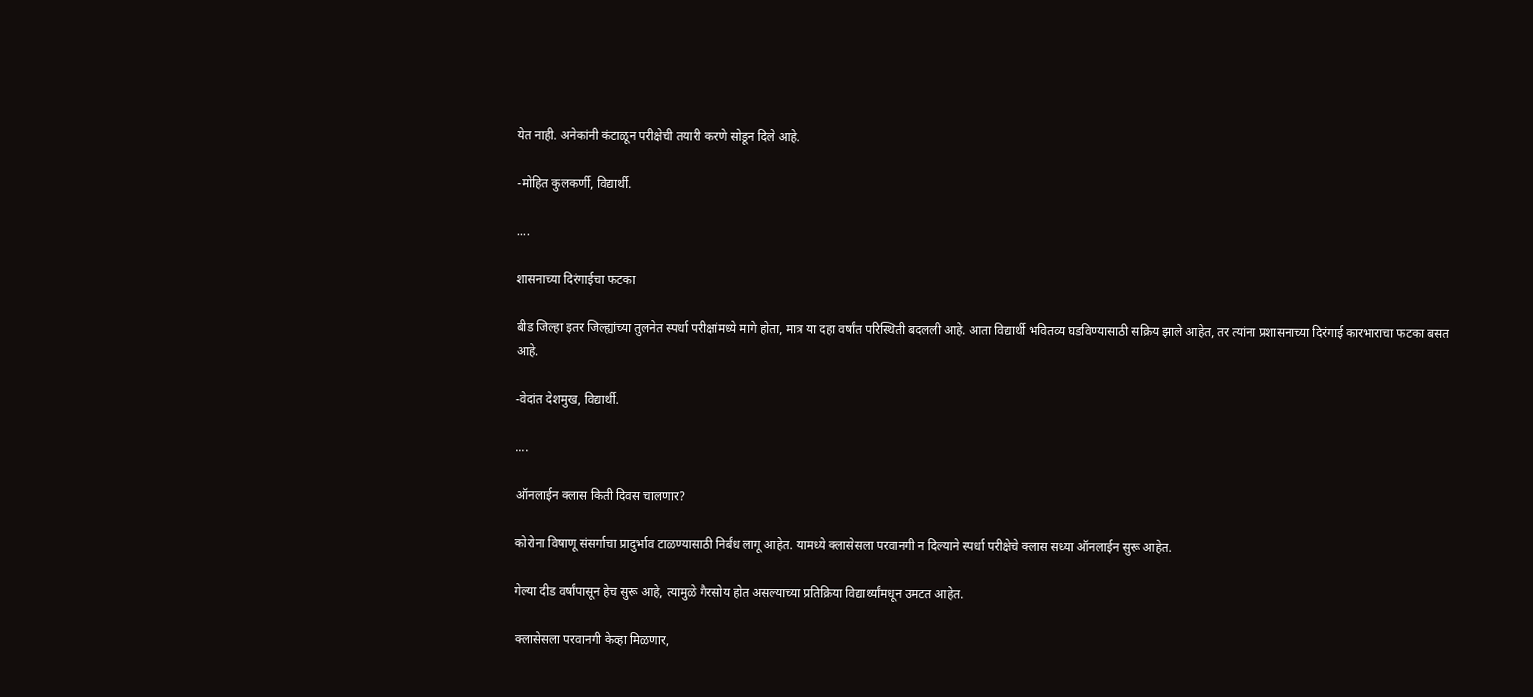येत नाही. अनेकांनी कंटाळून परीक्षेची तयारी करणे सोडून दिले आहे.

-मोहित कुलकर्णी, विद्यार्थी.

....

शासनाच्या दिरंगाईचा फटका

बीड जिल्हा इतर जिल्ह्यांच्या तुलनेत स्पर्धा परीक्षांमध्ये मागे होता, मात्र या दहा वर्षांत परिस्थिती बदलली आहे. आता विद्यार्थी भवितव्य घडविण्यासाठी सक्रिय झाले आहेत, तर त्यांना प्रशासनाच्या दिरंगाई कारभाराचा फटका बसत आहे.

-वेदांत देशमुख, विद्यार्थी.

....

ऑनलाईन क्लास किती दिवस चालणार?

कोरोना विषाणू संसर्गाचा प्रादुर्भाव टाळण्यासाठी निर्बंध लागू आहेत. यामध्ये क्लासेसला परवानगी न दिल्याने स्पर्धा परीक्षेचे क्लास सध्या ऑनलाईन सुरू आहेत.

गेल्या दीड वर्षांपासून हेच सुरू आहे, त्यामुळे गैरसोय होत असल्याच्या प्रतिक्रिया विद्यार्थ्यांमधून उमटत आहेत.

क्लासेसला परवानगी केव्हा मिळणार,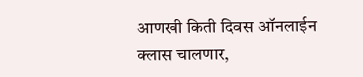आणखी किती दिवस ऑनलाईन क्लास चालणार,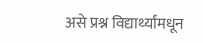असे प्रश्न विद्यार्थ्यांमधून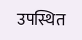उपस्थित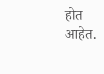होत आहेत.